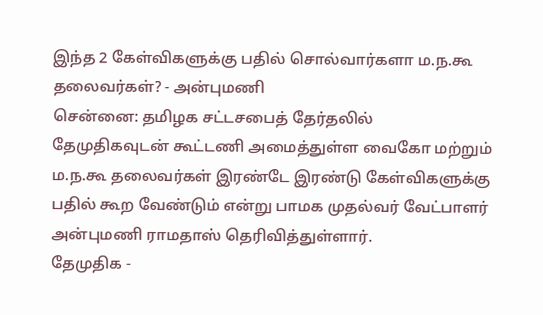இந்த 2 கேள்விகளுக்கு பதில் சொல்வார்களா ம.ந.கூ தலைவர்கள்? - அன்புமணி
சென்னை: தமிழக சட்டசபைத் தேர்தலில் தேமுதிகவுடன் கூட்டணி அமைத்துள்ள வைகோ மற்றும் ம.ந.கூ தலைவர்கள் இரண்டே இரண்டு கேள்விகளுக்கு பதில் கூற வேண்டும் என்று பாமக முதல்வர் வேட்பாளர் அன்புமணி ராமதாஸ் தெரிவித்துள்ளார்.
தேமுதிக -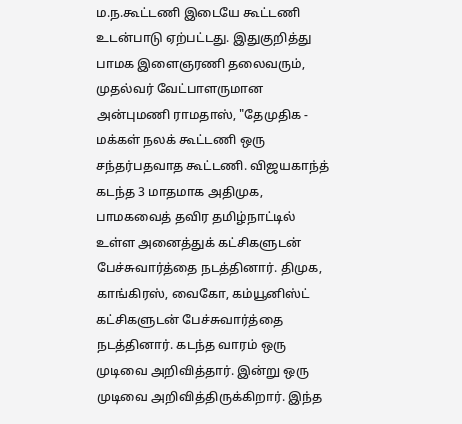ம.ந.கூட்டணி இடையே கூட்டணி உடன்பாடு ஏற்பட்டது. இதுகுறித்து பாமக இளைஞரணி தலைவரும், முதல்வர் வேட்பாளருமான அன்புமணி ராமதாஸ், "தேமுதிக - மக்கள் நலக் கூட்டணி ஒரு சந்தர்பதவாத கூட்டணி. விஜயகாந்த் கடந்த 3 மாதமாக அதிமுக, பாமகவைத் தவிர தமிழ்நாட்டில் உள்ள அனைத்துக் கட்சிகளுடன் பேச்சுவார்த்தை நடத்தினார். திமுக, காங்கிரஸ், வைகோ, கம்யூனிஸ்ட் கட்சிகளுடன் பேச்சுவார்த்தை நடத்தினார். கடந்த வாரம் ஒரு முடிவை அறிவித்தார். இன்று ஒரு முடிவை அறிவித்திருக்கிறார். இந்த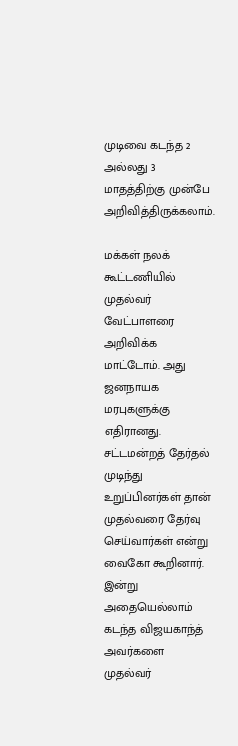முடிவை கடந்த 2 அல்லது 3 மாதத்திற்கு முன்பே அறிவித்திருக்கலாம்.

மக்கள் நலக் கூட்டணியில் முதல்வர் வேட்பாளரை அறிவிக்க மாட்டோம். அது ஜனநாயக மரபுகளுக்கு எதிரானது. சட்டமன்றத் தேர்தல் முடிந்து உறுப்பினர்கள் தான் முதல்வரை தேர்வு செய்வார்கள் என்று வைகோ கூறினார். இன்று அதையெல்லாம் கடந்த விஜயகாந்த் அவர்களை முதல்வர்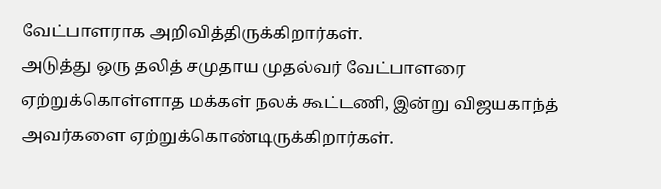வேட்பாளராக அறிவித்திருக்கிறார்கள்.
அடுத்து ஒரு தலித் சமுதாய முதல்வர் வேட்பாளரை ஏற்றுக்கொள்ளாத மக்கள் நலக் கூட்டணி, இன்று விஜயகாந்த் அவர்களை ஏற்றுக்கொண்டிருக்கிறார்கள்.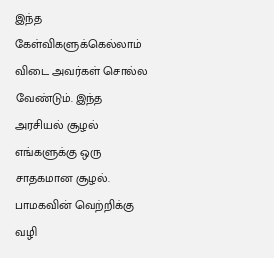இந்த கேள்விகளுக்கெல்லாம் விடை அவர்கள் சொல்ல வேண்டும். இந்த அரசியல் சூழல் எங்களுக்கு ஒரு சாதகமான சூழல். பாமகவின் வெற்றிக்கு வழி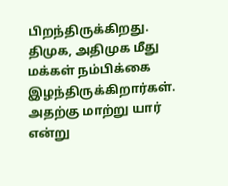பிறந்திருக்கிறது. திமுக, அதிமுக மீது மக்கள் நம்பிக்கை இழந்திருக்கிறார்கள். அதற்கு மாற்று யார் என்று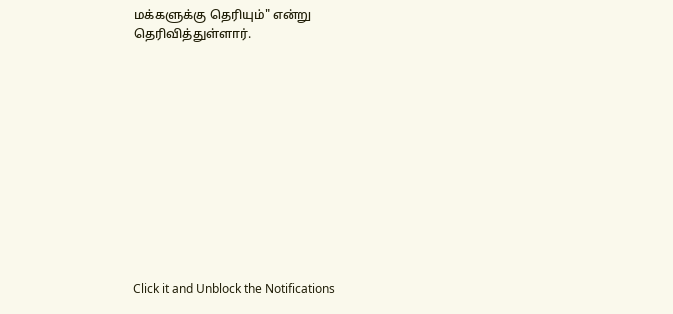மக்களுக்கு தெரியும்" என்று தெரிவித்துள்ளார்.












Click it and Unblock the Notifications